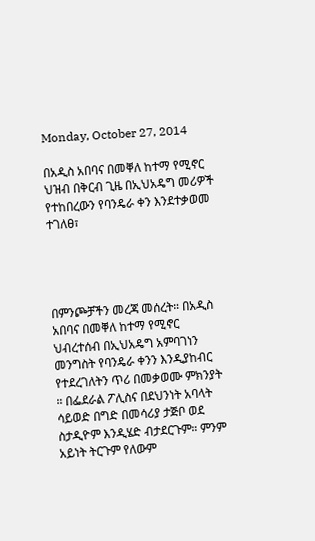Monday, October 27, 2014

በአዲስ አበባና በመቐለ ከተማ የሚኖር ህዝብ በቅርብ ጊዜ በኢህአዴግ መሪዎች የተከበረውን የባንዴራ ቀን እንደተቃወመ ተገለፀ፣




በምንጮቻችን መረጃ መሰረት። በአዲስ አበባና በመቐለ ከተማ የሚኖር ህብረተሰብ በኢህአዴግ አምባገነን መንግስት የባንዴራ ቀንን እንዲያከብር የተደረገለትን ጥሪ በመቃወሙ ምክንያት ። በፌደራል ፖሊስና በደህንነት አባላት ሳይወድ በግድ በመሳሪያ ታጅቦ ወደ ስታዲዮም እንዲሄድ ብታደርጉም። ምንም አይነት ትርጉም የለውም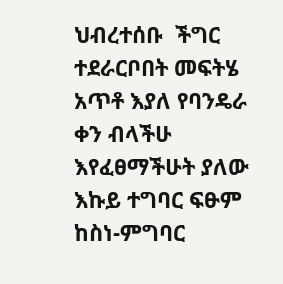ህብረተሰቡ  ችግር ተደራርቦበት መፍትሄ አጥቶ እያለ የባንዴራ ቀን ብላችሁ እየፈፀማችሁት ያለው እኩይ ተግባር ፍፁም ከስነ-ምግባር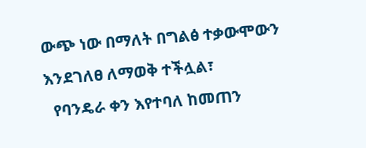ውጭ ነው በማለት በግልፅ ተቃውሞውን እንደገለፀ ለማወቅ ተችሏል፣
  የባንዴራ ቀን እየተባለ ከመጠን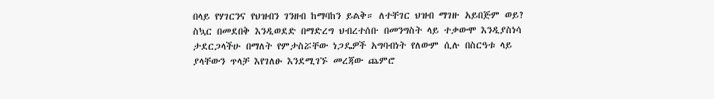በላይ የሃገርንና የህዝብን ገንዘብ ከማባከን ይልቅ። ለተቸገር ህዝብ ማገዙ አይበጅም ወይ? ስኳር በመደበቅ እንዲወደድ በማድረግ ህብረተሰቡ በመንግስት ላይ ተቃውሞ እንዲያስነሳ ታደርጋላችሁ በማለት የምታስሯቸው ነጋዴዎች አግባብነት የለውም ሲሉ በስርዓቱ ላይ ያላቸውን ጥላቻ እየገለፁ እንደሚገኙ መረጃው ጨምሮ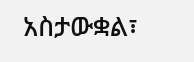አስታውቋል፣